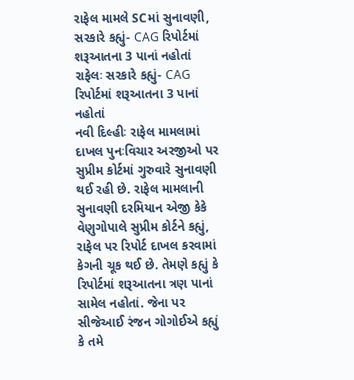રાફેલ મામલે SCમાં સુનાવણી, સરકારે કહ્યું- CAG રિપોર્ટમાં શરૂઆતના 3 પાનાં નહોતાં
રાફેલઃ સરકારે કહ્યું- CAG રિપોર્ટમાં શરૂઆતના 3 પાનાં નહોતાં
નવી દિલ્હીઃ રાફેલ મામલામાં દાખલ પુનઃવિચાર અરજીઓ પર સુપ્રીમ કોર્ટમાં ગુરુવારે સુનાવણી થઈ રહી છે. રાફેલ મામલાની સુનાવણી દરમિયાન એજી કેકે વેણુગોપાલે સુપ્રીમ કોર્ટને કહ્યું, રાફેલ પર રિપોર્ટ દાખલ કરવામાં કેગની ચૂક થઈ છે. તેમણે કહ્યું કે રિપોર્ટમાં શરૂઆતના ત્રણ પાનાં સામેલ નહોતાં. જેના પર સીજેઆઈ રંજન ગોગોઈએ કહ્યું કે તમે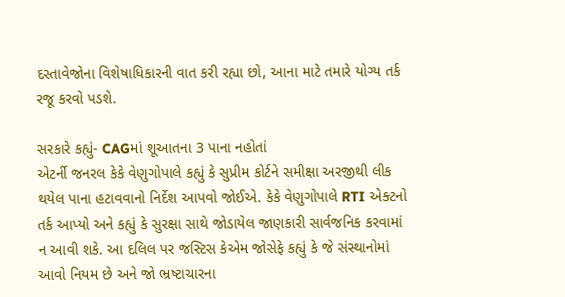દસ્તાવેજોના વિશેષાધિકારની વાત કરી રહ્યા છો, આના માટે તમારે યોગ્ય તર્ક રજૂ કરવો પડશે.

સરકારે કહ્યું- CAGમાં શૂઆતના 3 પાના નહોતાં
એટર્ની જનરલ કેકે વેણુગોપાલે કહ્યું કે સુપ્રીમ કોર્ટને સમીક્ષા અરજીથી લીક થયેલ પાના હટાવવાનો નિર્દેશ આપવો જોઈએ. કેકે વેણુગોપાલે RTI એક્ટનો તર્ક આપ્યો અને કહ્યું કે સુરક્ષા સાથે જોડાયેલ જાણકારી સાર્વજનિક કરવામાં ન આવી શકે. આ દલિલ પર જસ્ટિસ કેએમ જોસેફે કહ્યું કે જે સંસ્થાનોમાં આવો નિયમ છે અને જો ભ્રષ્ટાચારના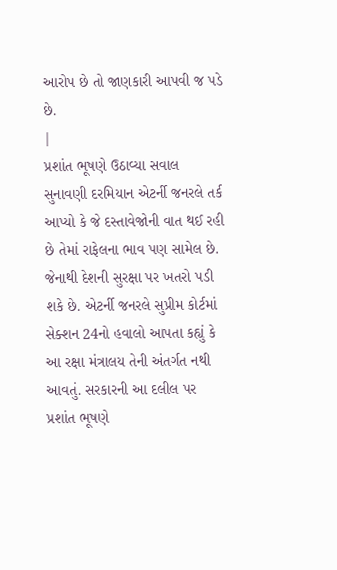આરોપ છે તો જાણકારી આપવી જ પડે છે.
|
પ્રશાંત ભૂષણે ઉઠાવ્યા સવાલ
સુનાવણી દરમિયાન એટર્ની જનરલે તર્ક આપ્યો કે જે દસ્તાવેજોની વાત થઈ રહી છે તેમાં રાફેલના ભાવ પણ સામેલ છે. જેનાથી દેશની સુરક્ષા પર ખતરો પડી શકે છે. એટર્ની જનરલે સુપ્રીમ કોર્ટમાં સેક્શન 24નો હવાલો આપતા કહ્યું કે આ રક્ષા મંત્રાલય તેની અંતર્ગત નથી આવતું. સરકારની આ દલીલ પર પ્રશાંત ભૂષણે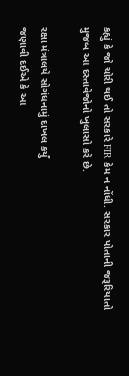કહ્યું કે જો ચોરી થઈ તો સરકારે FIR કેમ ન નોંધી. સરકાર પોતાની જરૂરિયાતો મુજબ આ દસ્તાવેજોનો ખુલાસો કરે છે.

રક્ષા મંત્રાલયે સોગંધનામું દાખલ કર્યું
જણાવી દઈએ કે આ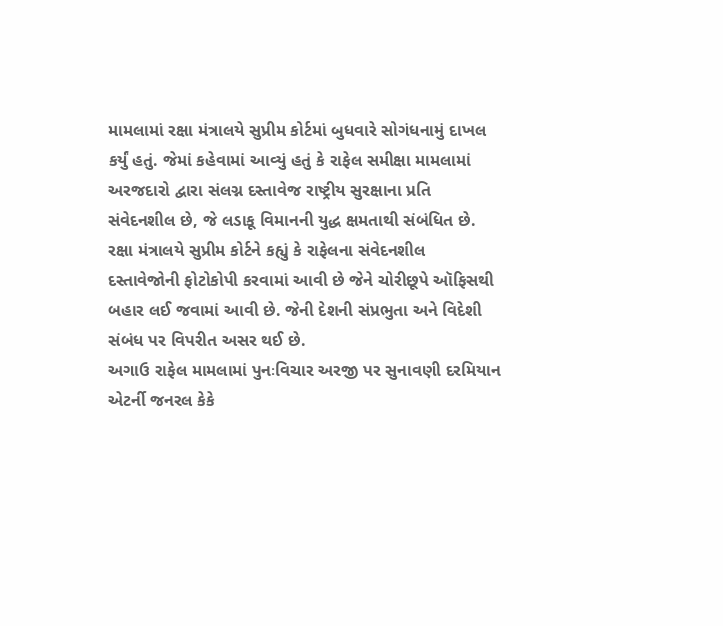મામલામાં રક્ષા મંત્રાલયે સુપ્રીમ કોર્ટમાં બુધવારે સોગંધનામું દાખલ કર્યું હતું. જેમાં કહેવામાં આવ્યું હતું કે રાફેલ સમીક્ષા મામલામાં અરજદારો દ્વારા સંલગ્ન દસ્તાવેજ રાષ્ટ્રીય સુરક્ષાના પ્રતિ સંવેદનશીલ છે, જે લડાકૂ વિમાનની યુદ્ધ ક્ષમતાથી સંબંધિત છે. રક્ષા મંત્રાલયે સુપ્રીમ કોર્ટને કહ્યું કે રાફેલના સંવેદનશીલ દસ્તાવેજોની ફોટોકોપી કરવામાં આવી છે જેને ચોરીછૂપે ઑફિસથી બહાર લઈ જવામાં આવી છે. જેની દેશની સંપ્રભુતા અને વિદેશી સંબંધ પર વિપરીત અસર થઈ છે.
અગાઉ રાફેલ મામલામાં પુનઃવિચાર અરજી પર સુનાવણી દરમિયાન એટર્ની જનરલ કેકે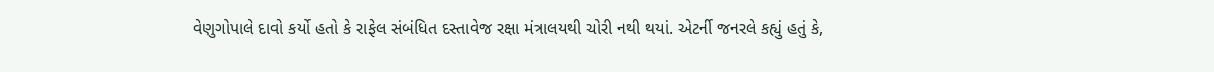વેણુગોપાલે દાવો કર્યો હતો કે રાફેલ સંબંધિત દસ્તાવેજ રક્ષા મંત્રાલયથી ચોરી નથી થયાં. એટર્ની જનરલે કહ્યું હતું કે,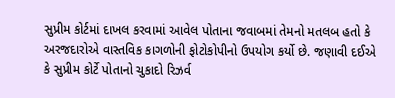સુપ્રીમ કોર્ટમાં દાખલ કરવામાં આવેલ પોતાના જવાબમાં તેમનો મતલબ હતો કે અરજદારોએ વાસ્તવિક કાગળોની ફોટોકોપીનો ઉપયોગ કર્યો છે. જણાવી દઈએ કે સુપ્રીમ કોર્ટે પોતાનો ચુકાદો રિઝર્વ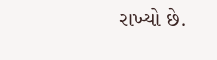રાખ્યો છે.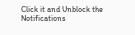Click it and Unblock the Notifications